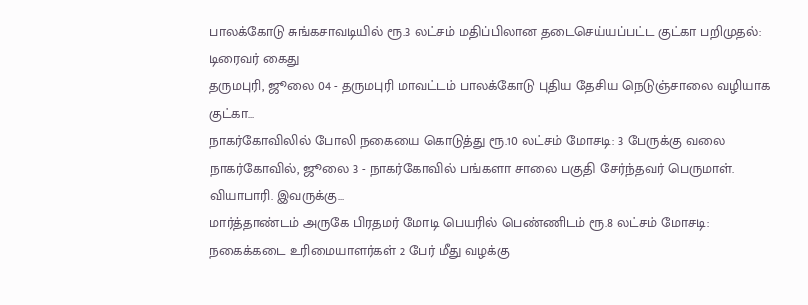பாலக்கோடு சுங்கசாவடியில் ரூ.3 லட்சம் மதிப்பிலான தடைசெய்யப்பட்ட குட்கா பறிமுதல்: டிரைவர் கைது
தருமபுரி, ஜூலை 04 - தருமபுரி மாவட்டம் பாலக்கோடு புதிய தேசிய நெடுஞ்சாலை வழியாக குட்கா…
நாகர்கோவிலில் போலி நகையை கொடுத்து ரூ.10 லட்சம் மோசடி: 3 பேருக்கு வலை
நாகர்கோவில், ஜூலை 3 - நாகர்கோவில் பங்களா சாலை பகுதி சேர்ந்தவர் பெருமாள். வியாபாரி. இவருக்கு…
மார்த்தாண்டம் அருகே பிரதமர் மோடி பெயரில் பெண்ணிடம் ரூ.8 லட்சம் மோசடி: நகைக்கடை உரிமையாளர்கள் 2 பேர் மீது வழக்கு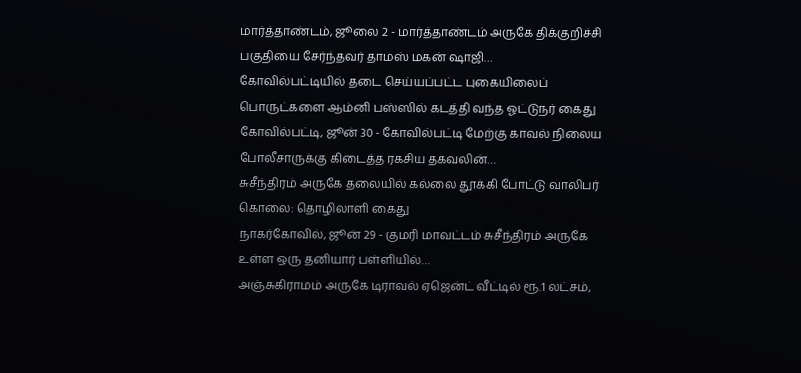மார்த்தாண்டம், ஜூலை 2 - மார்த்தாண்டம் அருகே திக்குறிச்சி பகுதியை சேர்ந்தவர் தாமஸ் மகன் ஷாஜி…
கோவில்பட்டியில் தடை செய்யப்பட்ட புகையிலைப் பொருட்களை ஆம்னி பஸ்ஸில் கடத்தி வந்த ஓட்டுநர் கைது
கோவில்பட்டி, ஜூன் 30 - கோவில்பட்டி மேற்கு காவல் நிலைய போலீசாருக்கு கிடைத்த ரகசிய தகவலின்…
சுசீந்திரம் அருகே தலையில் கல்லை தூக்கி போட்டு வாலிபர் கொலை: தொழிலாளி கைது
நாகர்கோவில், ஜூன் 29 - குமரி மாவட்டம் சுசீந்திரம் அருகே உள்ள ஒரு தனியார் பள்ளியில்…
அஞ்சுகிராமம் அருகே டிராவல் ஏஜென்ட் வீட்டில் ரூ.1 லட்சம்,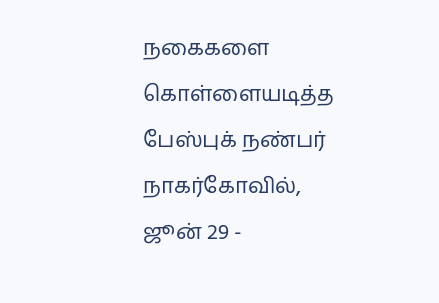நகைகளை கொள்ளையடித்த பேஸ்புக் நண்பர்
நாகர்கோவில், ஜூன் 29 -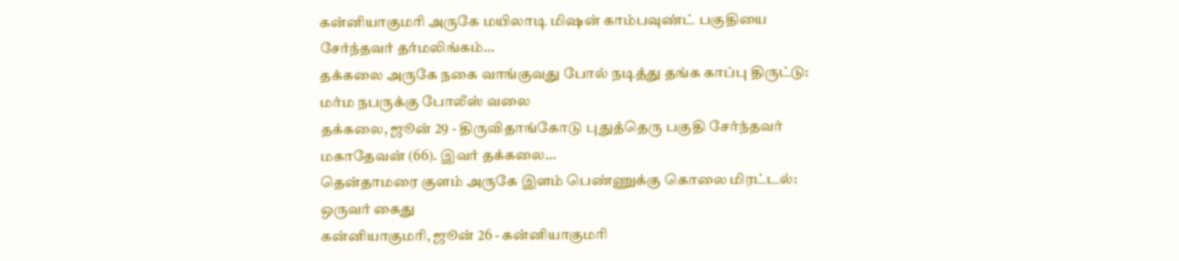கன்னியாகுமரி அருகே மயிலாடி மிஷன் காம்பவுண்ட் பகுதியை சேர்ந்தவர் தர்மலிங்கம்…
தக்கலை அருகே நகை வாங்குவது போல் நடித்து தங்க காப்பு திருட்டு: மர்ம நபருக்கு போலீஸ் வலை
தக்கலை, ஜூன் 29 - திருவிதாங்கோடு புதுத்தெரு பகுதி சேர்ந்தவர் மகாதேவன் (66). இவர் தக்கலை…
தென்தாமரை குளம் அருகே இளம் பெண்ணுக்கு கொலை மிரட்டல்: ஒருவர் கைது
கன்னியாகுமரி, ஜூன் 26 - கன்னியாகுமரி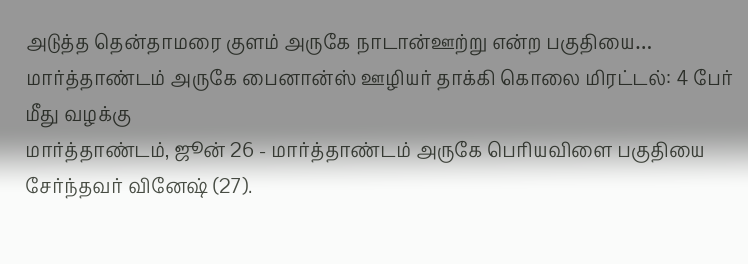அடுத்த தென்தாமரை குளம் அருகே நாடான்ஊற்று என்ற பகுதியை…
மார்த்தாண்டம் அருகே பைனான்ஸ் ஊழியர் தாக்கி கொலை மிரட்டல்: 4 பேர் மீது வழக்கு
மார்த்தாண்டம், ஜூன் 26 - மார்த்தாண்டம் அருகே பெரியவிளை பகுதியை சேர்ந்தவர் வினேஷ் (27).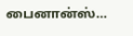பைனான்ஸ்…